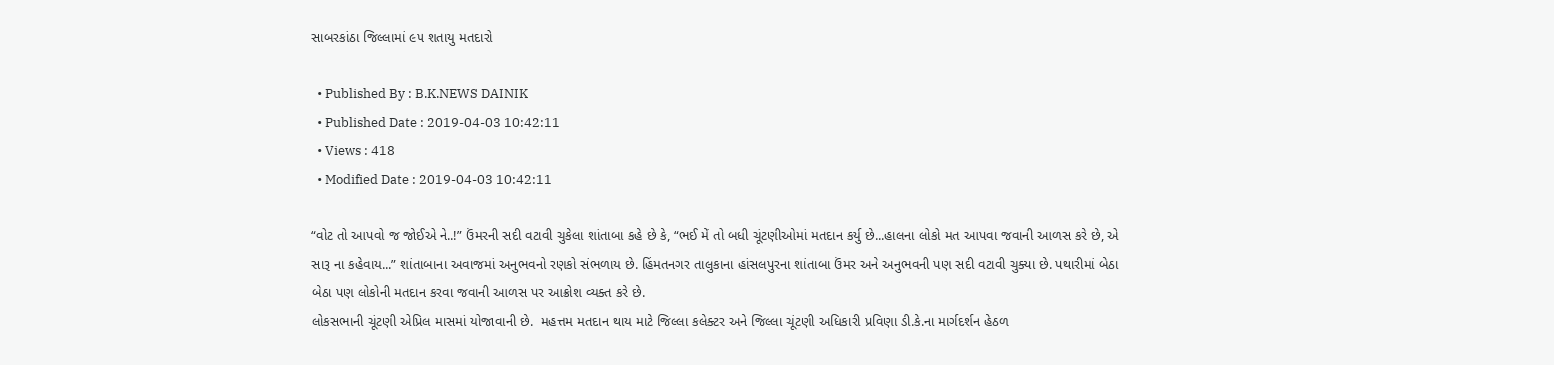સાબરકાંઠા જિલ્લામાં ૯૫ શતાયુ મતદારો

  • Published By : B.K.NEWS DAINIK
  • Published Date : 2019-04-03 10:42:11
  • Views : 418
  • Modified Date : 2019-04-03 10:42:11

“વોટ તો આપવો જ જોઈએ ને..!” ઉંમરની સદી વટાવી ચુકેલા શાંતાબા કહે છે કે, “ભઈ મેં તો બધી ચૂંટણીઓમાં મતદાન કર્યુ છે...હાલના લોકો મત આપવા જવાની આળસ કરે છે, એ સારૂ ના કહેવાય...” શાંતાબાના અવાજમાં અનુભવનો રણકો સંભળાય છે. હિંમતનગર તાલુકાના હાંસલપુરના શાંતાબા ઉંમર અને અનુભવની પણ સદી વટાવી ચુક્યા છે. પથારીમાં બેઠા બેઠા પણ લોકોની મતદાન કરવા જવાની આળસ પર આક્રોશ વ્યક્ત કરે છે.
લોકસભાની ચૂંટણી એપ્રિલ માસમાં યોજાવાની છે.  મહત્તમ મતદાન થાય માટે જિલ્લા કલેક્ટર અને જિલ્લા ચૂંટણી અધિકારી પ્રવિણા ડી.કે.ના માર્ગદર્શન હેઠળ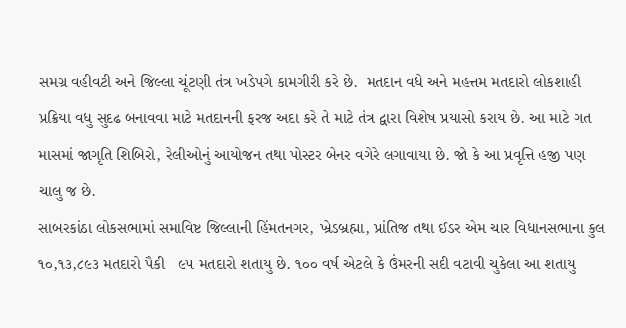સમગ્ર વહીવટી અને જિલ્લા ચૂંટણી તંત્ર ખડેપગે કામગીરી કરે છે.  મતદાન વધે અને મહત્તમ મતદારો લોકશાહી પ્રક્રિયા વધુ સુદઢ બનાવવા માટે મતદાનની ફરજ અદા કરે તે માટે તંત્ર દ્વારા વિશેષ પ્રયાસો કરાય છે. આ માટે ગત માસમાં જાગૃતિ શિબિરો, રેલીઓનું આયોજન તથા પોસ્ટર બેનર વગેરે લગાવાયા છે. જો કે આ પ્રવૃત્તિ હજી પણ ચાલુ જ છે.
સાબરકાંઠા લોકસભામાં સમાવિષ્ટ જિલ્લાની હિંમતનગર, ખ્રેડબ્રહ્મા, પ્રાંતિજ તથા ઈડર એમ ચાર વિધાનસભાના કુલ ૧૦,૧૩,૮૯૩ મતદારો પૈકી   ૯૫ મતદારો શતાયુ છે. ૧૦૦ વર્ષ એટલે કે ઉંમરની સદી વટાવી ચુકેલા આ શતાયુ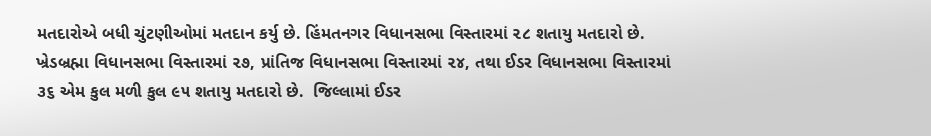મતદારોએ બધી ચુંટણીઓમાં મતદાન કર્યુ છે. હિંમતનગર વિધાનસભા વિસ્તારમાં ૨૮ શતાયુ મતદારો છે. ખ્રેડબ્રહ્મા વિધાનસભા વિસ્તારમાં ૨૭, પ્રાંતિજ વિધાનસભા વિસ્તારમાં ૨૪, તથા ઈડર વિધાનસભા વિસ્તારમાં ૩૬ એમ કુલ મળી કુલ ૯૫ શતાયુ મતદારો છે.  જિલ્લામાં ઈડર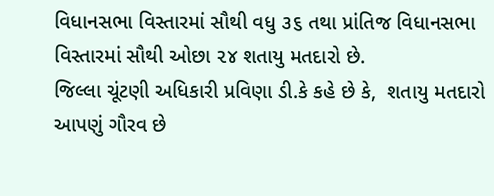વિધાનસભા વિસ્તારમાં સૌથી વધુ ૩૬ તથા પ્રાંતિજ વિધાનસભા વિસ્તારમાં સૌથી ઓછા ૨૪ શતાયુ મતદારો છે.
જિલ્લા ચૂંટણી અધિકારી પ્રવિણા ડી.કે કહે છે કે,  શતાયુ મતદારો આપણું ગૌરવ છે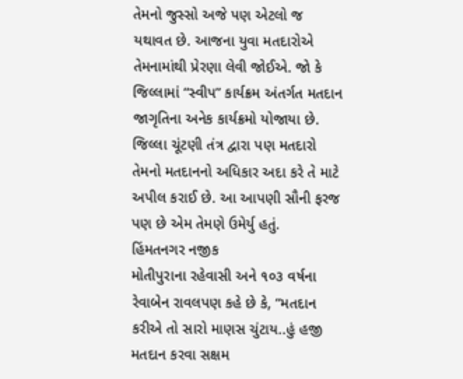તેમનો જુસ્સો અજે પણ એટલો જ યથાવત છે. આજના યુવા મતદારોએ તેમનામાંથી પ્રેરણા લેવી જોઈએ. જો કે જિલ્લામાં “સ્વીપ” કાર્યક્રમ અંતર્ગત મતદાન જાગૃતિના અનેક કાર્યક્રમો યોજાયા છે. જિલ્લા ચૂંટણી તંત્ર દ્વારા પણ મતદારો તેમનો મતદાનનો અધિકાર અદા કરે તે માટે અપીલ કરાઈ છે. આ આપણી સૌની ફરજ
પણ છે એમ તેમણે ઉમેર્યુ હતું.
હિંમતનગર નજીક
મોતીપુરાના રહેવાસી અને ૧૦૩ વર્ષના રેવાબેન રાવલપણ કહે છે કે, “મતદાન કરીએ તો સારો માણસ ચુંટાય..હું હજી મતદાન કરવા સક્ષમ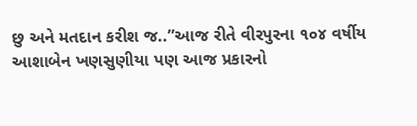છુ અને મતદાન કરીશ જ..”આજ રીતે વીરપુરના ૧૦૪ વર્ષીય આશાબેન ખણસુણીયા પણ આજ પ્રકારનો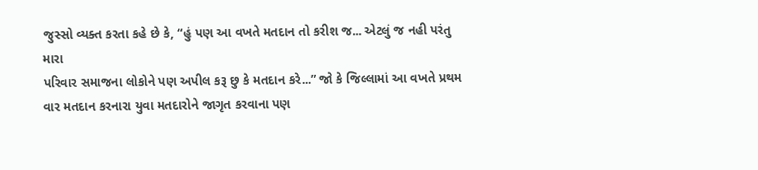જુસ્સો વ્યક્ત કરતા કહે છે કે, “હું પણ આ વખતે મતદાન તો કરીશ જ... એટલું જ નહી પરંતુ મારા
પરિવાર સમાજના લોકોને પણ અપીલ કરૂ છુ કે મતદાન કરે...” જો કે જિલ્લામાં આ વખતે પ્રથમ વાર મતદાન કરનારા યુવા મતદારોને જાગૃત કરવાના પણ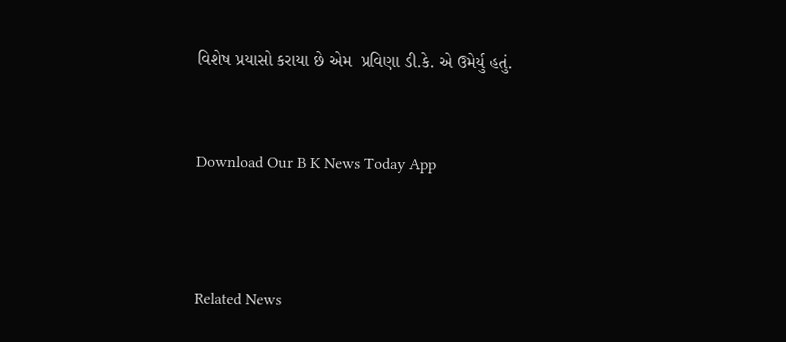વિશેષ પ્રયાસો કરાયા છે એમ  પ્રવિણા ડી.કે. એ ઉમેર્યુ હતું.


Download Our B K News Today App



Related News